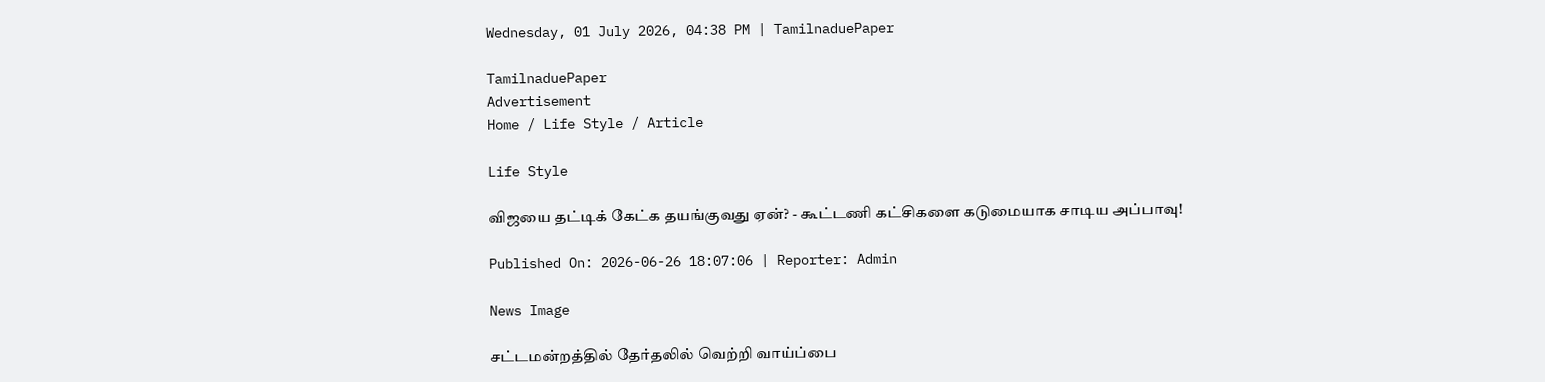Wednesday, 01 July 2026, 04:38 PM | TamilnaduePaper

TamilnaduePaper
Advertisement
Home / Life Style / Article

Life Style

விஜயை தட்டிக் கேட்க தயங்குவது ஏன்? - கூட்டணி கட்சிகளை கடுமையாக சாடிய அப்பாவு!

Published On: 2026-06-26 18:07:06 | Reporter: Admin

News Image

சட்டமன்றத்தில் தேர்தலில் வெற்றி வாய்ப்பை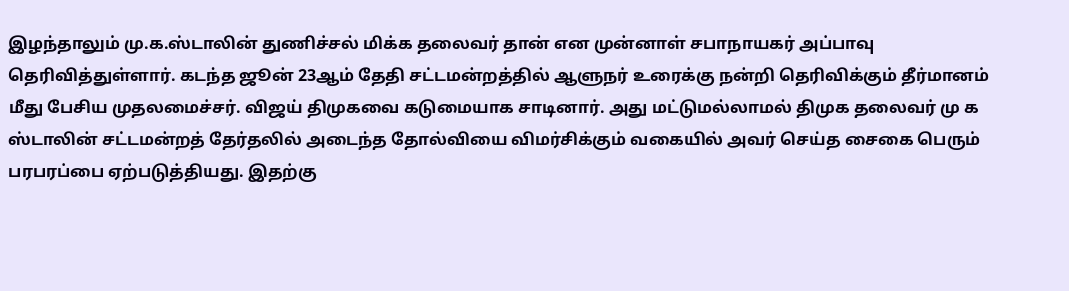இழந்தாலும் மு.க.ஸ்டாலின் துணிச்சல் மிக்க தலைவர் தான் என முன்னாள் சபாநாயகர் அப்பாவு தெரிவித்துள்ளார். கடந்த ஜூன் 23ஆம் தேதி சட்டமன்றத்தில் ஆளுநர் உரைக்கு நன்றி தெரிவிக்கும் தீர்மானம் மீது பேசிய முதலமைச்சர். விஜய் திமுகவை கடுமையாக சாடினார். அது மட்டுமல்லாமல் திமுக தலைவர் மு க ஸ்டாலின் சட்டமன்றத் தேர்தலில் அடைந்த தோல்வியை விமர்சிக்கும் வகையில் அவர் செய்த சைகை பெரும் பரபரப்பை ஏற்படுத்தியது. இதற்கு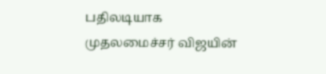பதிலடியாக முதலமைச்சர் விஜயின்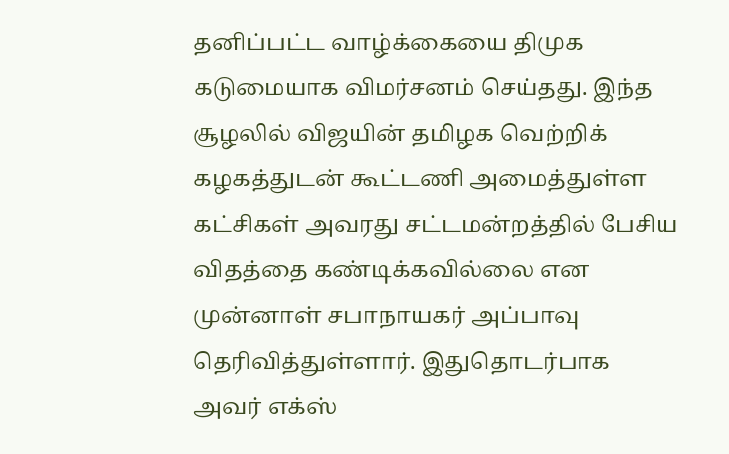தனிப்பட்ட வாழ்க்கையை திமுக கடுமையாக விமர்சனம் செய்தது. இந்த சூழலில் விஜயின் தமிழக வெற்றிக் கழகத்துடன் கூட்டணி அமைத்துள்ள கட்சிகள் அவரது சட்டமன்றத்தில் பேசிய விதத்தை கண்டிக்கவில்லை என முன்னாள் சபாநாயகர் அப்பாவு தெரிவித்துள்ளார். இதுதொடர்பாக அவர் எக்ஸ்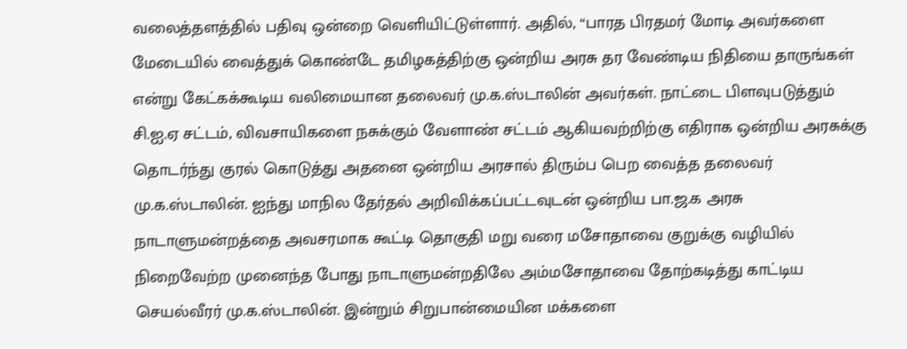வலைத்தளத்தில் பதிவு ஒன்றை வெளியிட்டுள்ளார். அதில், “பாரத பிரதமர் மோடி அவர்களை மேடையில் வைத்துக் கொண்டே தமிழகத்திற்கு ஒன்றிய அரசு தர வேண்டிய நிதியை தாருங்கள் என்று கேட்கக்கூடிய வலிமையான தலைவர் மு.க.ஸ்டாலின் அவர்கள். நாட்டை பிளவுபடுத்தும் சி.ஐ.ஏ சட்டம், விவசாயிகளை நசுக்கும் வேளாண் சட்டம் ஆகியவற்றிற்கு எதிராக ஒன்றிய அரசுக்கு தொடர்ந்து குரல் கொடுத்து அதனை ஒன்றிய அரசால் திரும்ப பெற வைத்த தலைவர் மு.க.ஸ்டாலின். ஐந்து மாநில தேர்தல் அறிவிக்கப்பட்டவுடன் ஒன்றிய பா.ஜ.க அரசு நாடாளுமன்றத்தை அவசரமாக கூட்டி தொகுதி மறு வரை மசோதாவை குறுக்கு வழியில் நிறைவேற்ற முனைந்த போது நாடாளுமன்றதிலே அம்மசோதாவை தோற்கடித்து காட்டிய செயல்வீரர் மு.க‌.ஸ்டாலின். இன்றும் சிறுபான்மையின மக்களை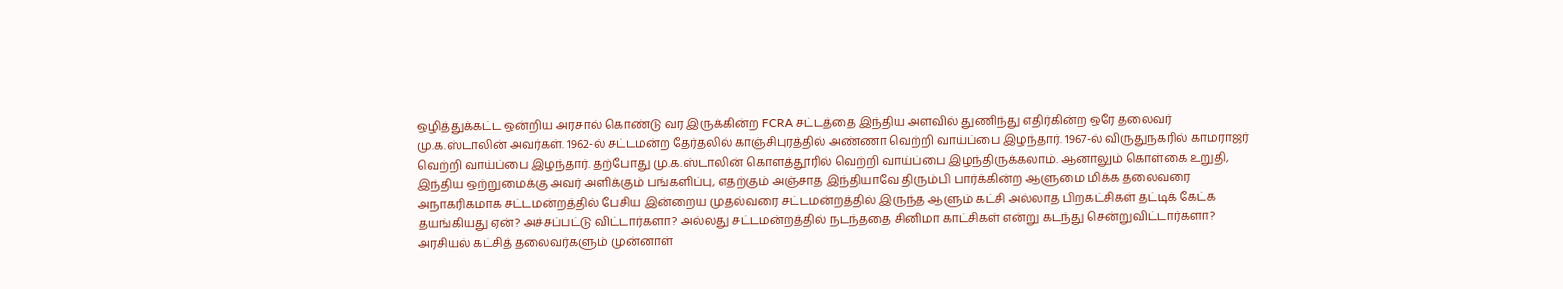ஒழித்துக்கட்ட ஒன்றிய அரசால் கொண்டு வர இருக்கின்ற FCRA சட்டத்தை இந்திய அளவில் துணிந்து எதிர்கின்ற ஒரே தலைவர் மு.க.ஸ்டாலின் அவர்கள். 1962-ல் சட்டமன்ற தேர்தலில் காஞ்சிபுரத்தில் அண்ணா வெற்றி வாய்ப்பை இழந்தார். 1967-ல் விருதுநகரில் காமராஜர் வெற்றி வாய்ப்பை இழந்தார். தற்போது மு.க.ஸ்டாலின் கொளத்தூரில் வெற்றி வாய்ப்பை இழந்திருக்கலாம். ஆனாலும் கொள்கை உறுதி, இந்திய ஒற்றுமைக்கு அவர் அளிக்கும் பங்களிப்பு, எதற்கும் அஞ்சாத இந்தியாவே திரும்பி பார்க்கின்ற ஆளுமை மிக்க தலைவரை அநாகரிகமாக சட்டமன்றத்தில் பேசிய இன்றைய முதல்வரை சட்டமன்றத்தில் இருந்த ஆளும் கட்சி அல்லாத பிறகட்சிகள் தட்டிக் கேட்க தயங்கியது ஏன்? அச்சப்பட்டு விட்டார்களா? அல்லது சட்டமன்றத்தில் நடந்ததை சினிமா காட்சிகள் என்று கடந்து சென்றுவிட்டார்களா? அரசியல் கட்சித் தலைவர்களும் முன்னாள்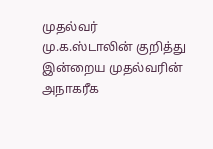முதல்வர் மு.க.ஸ்டாலின் குறித்து இன்றைய முதல்வரின் அநாகரீக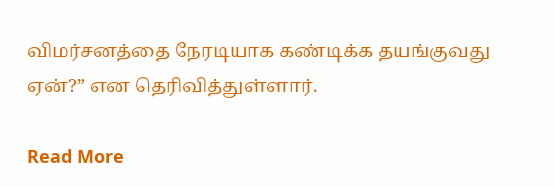விமர்சனத்தை நேரடியாக கண்டிக்க தயங்குவது ஏன்?” என தெரிவித்துள்ளார்.

Read More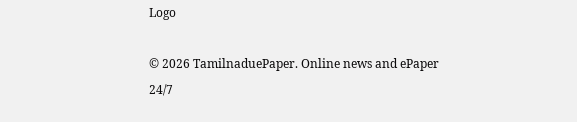Logo

© 2026 TamilnaduePaper. Online news and ePaper 24/7